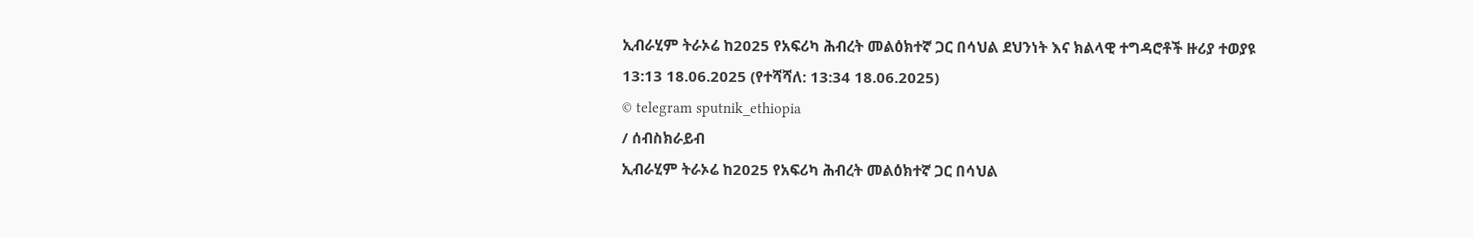ኢብራሂም ትራኦሬ ከ2025 የአፍሪካ ሕብረት መልዕክተኛ ጋር በሳህል ደህንነት እና ክልላዊ ተግዳሮቶች ዙሪያ ተወያዩ
13:13 18.06.2025 (የተሻሻለ: 13:34 18.06.2025)
© telegram sputnik_ethiopia
/ ሰብስክራይብ
ኢብራሂም ትራኦሬ ከ2025 የአፍሪካ ሕብረት መልዕክተኛ ጋር በሳህል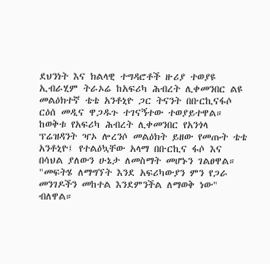ደህንነት እና ክልላዊ ተግዳሮቶች ዙሪያ ተወያዩ
ኢብራሂም ትራኦሬ ከአፍሪካ ሕብረት ሊቀመንበር ልዩ መልዕክተኛ ቴቴ አንቶኒዮ ጋር ትናንት በቡርኪናፋሶ ርዕሰ መዲና ዋጋዱጉ ተገናኝተው ተወያይተዋል።
ከወቅቱ የአፍሪካ ሕብረት ሊቀመንበር የአንጎላ ፕሬዝዳንት ዣኦ ሎረንሶ መልዕክት ይዘው የመጡት ቴቴ አንቶኒዮ፤ የተልዕኳቸው አላማ በቡርኪና ፋሶ እና በሳህል ያለውን ሁኔታ ለመስማት መሆኑን ገልፀዋል።
"መፍትሄ ለማግኘት እንደ አፍሪካውያን ምን የጋራ መንገዶችን መከተል እንደምንችል ለማወቅ ነው" ብለዋል።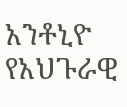አንቶኒዮ የአህጉራዊ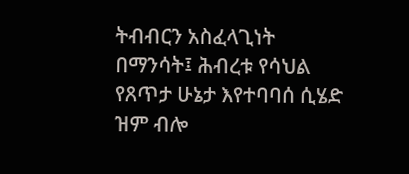ትብብርን አስፈላጊነት በማንሳት፤ ሕብረቱ የሳህል የጸጥታ ሁኔታ እየተባባሰ ሲሄድ ዝም ብሎ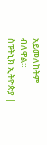አይመለከትም ብለዋል።
ስፑትኒክ ኢትዮጵያ |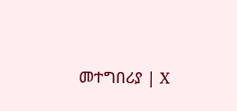መተግበሪያ | X